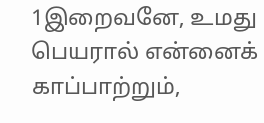1இறைவனே, உமது பெயரால் என்னைக் காப்பாற்றும்,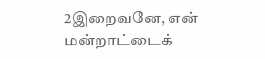2இறைவனே, என் மன்றாட்டைக்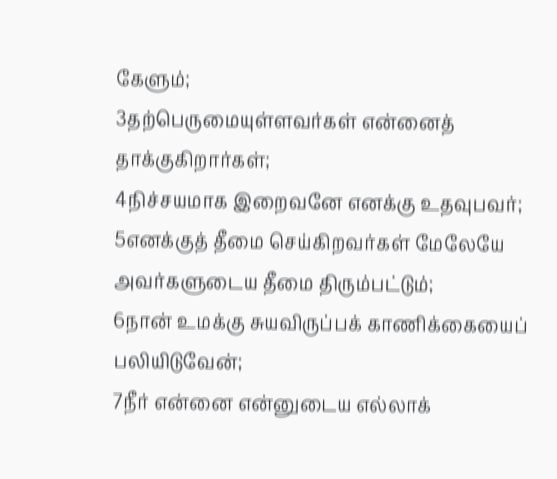கேளும்;
3தற்பெருமையுள்ளவர்கள் என்னைத் தாக்குகிறார்கள்;
4நிச்சயமாக இறைவனே எனக்கு உதவுபவர்;
5எனக்குத் தீமை செய்கிறவர்கள் மேலேயே அவர்களுடைய தீமை திரும்பட்டும்;
6நான் உமக்கு சுயவிருப்பக் காணிக்கையைப் பலியிடுவேன்;
7நீர் என்னை என்னுடைய எல்லாக்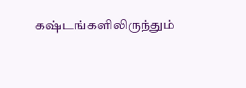கஷ்டங்களிலிருந்தும்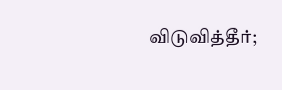விடுவித்தீர்;